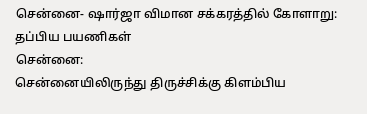சென்னை- ஷார்ஜா விமான சக்கரத்தில் கோளாறு: தப்பிய பயணிகள்
சென்னை:
சென்னையிலிருந்து திருச்சிக்கு கிளம்பிய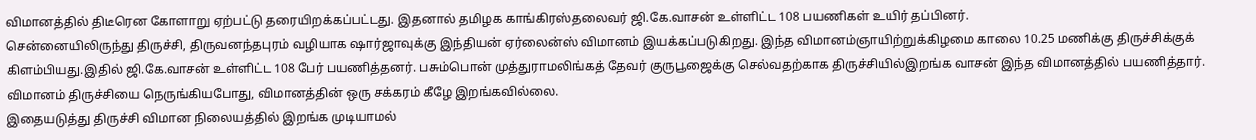விமானத்தில் திடீரென கோளாறு ஏற்பட்டு தரையிறக்கப்பட்டது. இதனால் தமிழக காங்கிரஸ்தலைவர் ஜி.கே.வாசன் உள்ளிட்ட 108 பயணிகள் உயிர் தப்பினர்.
சென்னையிலிருந்து திருச்சி, திருவனந்தபுரம் வழியாக ஷார்ஜாவுக்கு இந்தியன் ஏர்லைன்ஸ் விமானம் இயக்கப்படுகிறது. இந்த விமானம்ஞாயிற்றுக்கிழமை காலை 10.25 மணிக்கு திருச்சிக்குக் கிளம்பியது.இதில் ஜி.கே.வாசன் உள்ளிட்ட 108 பேர் பயணித்தனர். பசும்பொன் முத்துராமலிங்கத் தேவர் குருபூஜைக்கு செல்வதற்காக திருச்சியில்இறங்க வாசன் இந்த விமானத்தில் பயணித்தார். விமானம் திருச்சியை நெருங்கியபோது, விமானத்தின் ஒரு சக்கரம் கீழே இறங்கவில்லை.
இதையடுத்து திருச்சி விமான நிலையத்தில் இறங்க முடியாமல்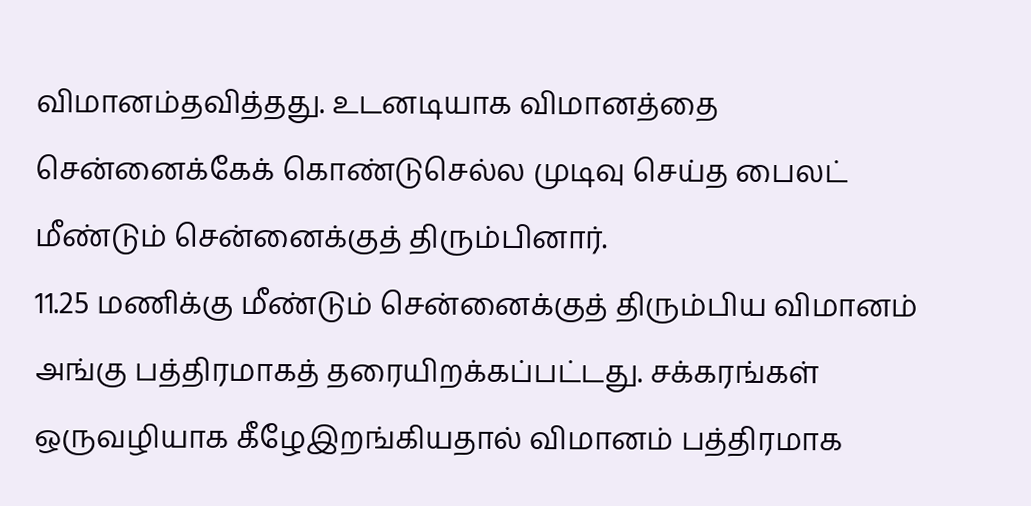விமானம்தவித்தது. உடனடியாக விமானத்தை சென்னைக்கேக் கொண்டுசெல்ல முடிவு செய்த பைலட் மீண்டும் சென்னைக்குத் திரும்பினார்.
11.25 மணிக்கு மீண்டும் சென்னைக்குத் திரும்பிய விமானம் அங்கு பத்திரமாகத் தரையிறக்கப்பட்டது. சக்கரங்கள் ஒருவழியாக கீழேஇறங்கியதால் விமானம் பத்திரமாக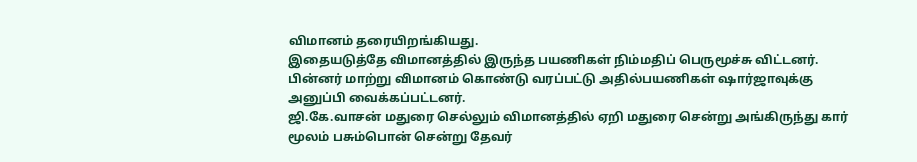விமானம் தரையிறங்கியது.
இதையடுத்தே விமானத்தில் இருந்த பயணிகள் நிம்மதிப் பெருமூச்சு விட்டனர். பின்னர் மாற்று விமானம் கொண்டு வரப்பட்டு அதில்பயணிகள் ஷார்ஜாவுக்கு அனுப்பி வைக்கப்பட்டனர்.
ஜி.கே.வாசன் மதுரை செல்லும் விமானத்தில் ஏறி மதுரை சென்று அங்கிருந்து கார் மூலம் பசும்பொன் சென்று தேவர்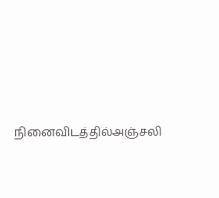நினைவிடத்தில்அஞ்சலி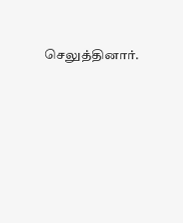செலுத்தினார்.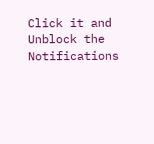Click it and Unblock the Notifications